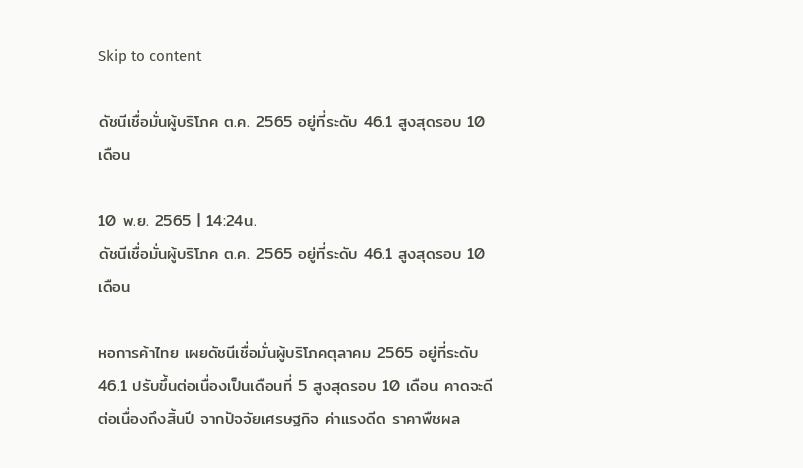Skip to content

ดัชนีเชื่อมั่นผู้บริโภค ต.ค. 2565 อยู่ที่ระดับ 46.1 สูงสุดรอบ 10 เดือน

10 พ.ย. 2565 | 14:24น.
ดัชนีเชื่อมั่นผู้บริโภค ต.ค. 2565 อยู่ที่ระดับ 46.1 สูงสุดรอบ 10 เดือน

หอการค้าไทย เผยดัชนีเชื่อมั่นผู้บริโภคตุลาคม 2565 อยู่ที่ระดับ 46.1 ปรับขึ้นต่อเนื่องเป็นเดือนที่ 5 สูงสุดรอบ 10 เดือน คาดจะดีต่อเนื่องถึงสิ้นปี จากปัจจัยเศรษฐกิจ ค่าแรงดีด ราคาพืชผล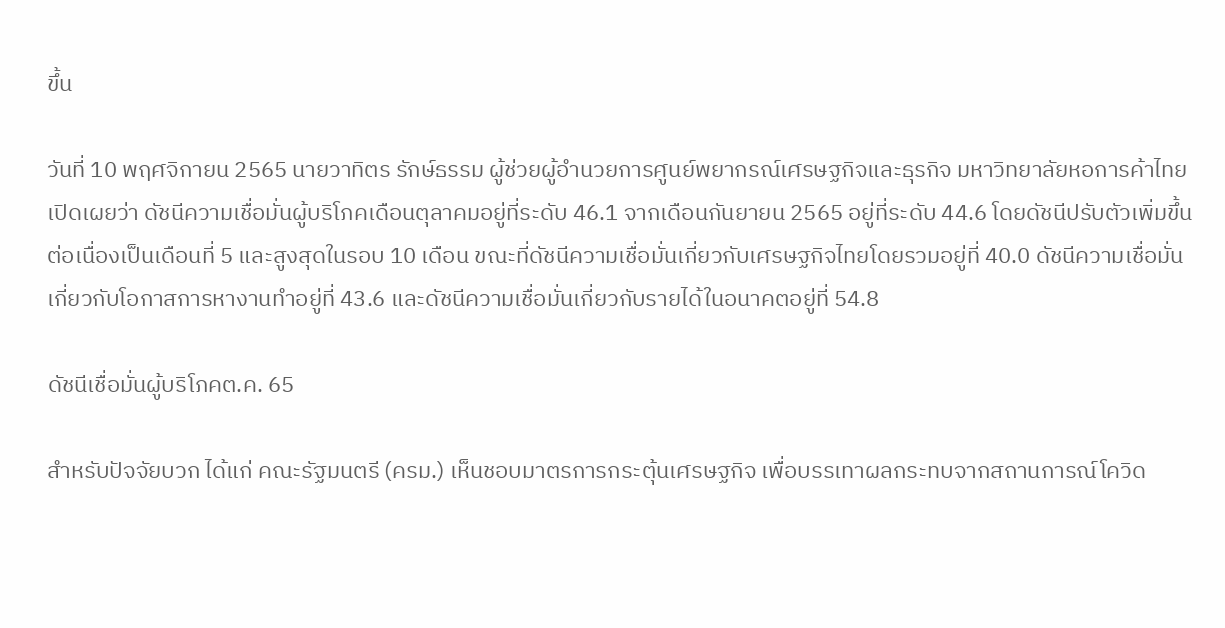ขึ้น

วันที่ 10 พฤศจิกายน 2565 นายวาทิตร รักษ์ธรรม ผู้ช่วยผู้อำนวยการศูนย์พยากรณ์เศรษฐกิจและธุรกิจ มหาวิทยาลัยหอการค้าไทย เปิดเผยว่า ดัชนีความเชื่อมั่นผู้บริโภคเดือนตุลาคมอยู่ที่ระดับ 46.1 จากเดือนกันยายน 2565 อยู่ที่ระดับ 44.6 โดยดัชนีปรับตัวเพิ่มขึ้นต่อเนื่องเป็นเดือนที่ 5 และสูงสุดในรอบ 10 เดือน ขณะที่ดัชนีความเชื่อมั่นเกี่ยวกับเศรษฐกิจไทยโดยรวมอยู่ที่ 40.0 ดัชนีความเชื่อมั่นเกี่ยวกับโอกาสการหางานทำอยู่ที่ 43.6 และดัชนีความเชื่อมั่นเกี่ยวกับรายได้ในอนาคตอยู่ที่ 54.8

ดัชนีเชื่อมั่นผู้บริโภคต.ค. 65

สำหรับปัจจัยบวก ได้แก่ คณะรัฐมนตรี (ครม.) เห็นชอบมาตรการกระตุ้นเศรษฐกิจ เพื่อบรรเทาผลกระทบจากสถานการณ์โควิด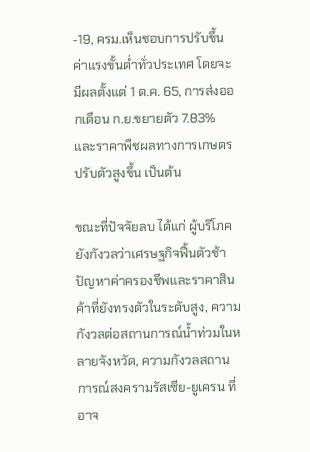-19, ครม.เห็นชอบการปรับขึ้นค่าแรงขั้นต่ำทั่วประเทศ โดยจะมีผลตั้งแต่ 1 ต.ค. 65, การส่งออกเดือน ก.ย.ขยายตัว 7.83% และราคาพืชผลทางการเกษตรปรับตัวสูงขึ้น เป็นต้น

ขณะที่ปัจจัยลบ ได้แก่ ผู้บริโภคยังกังวลว่าเศรษฐกิจฟื้นตัวช้า ปัญหาค่าครองชีพและราคาสินค้าที่ยังทรงตัวในระดับสูง, ความกังวลต่อสถานการณ์น้ำท่วมในหลายจังหวัด, ความกังวลสถานการณ์สงครามรัสเซีย-ยูเครน ที่อาจ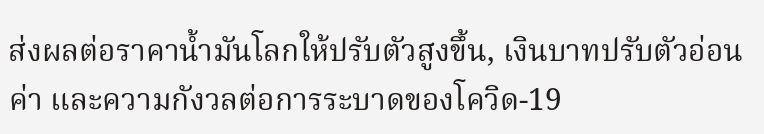ส่งผลต่อราคาน้ำมันโลกให้ปรับตัวสูงขึ้น, เงินบาทปรับตัวอ่อนค่า และความกังวลต่อการระบาดของโควิด-19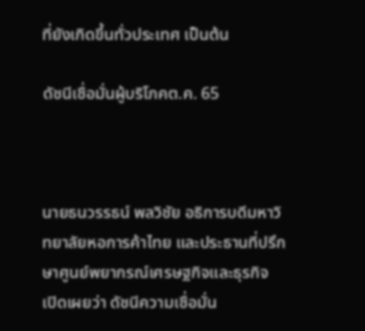ที่ยังเกิดขึ้นทั่วประเทศ เป็นต้น

ดัชนีเชื่อมั่นผู้บริโภคต.ค. 65



นายธนวรรธน์ พลวิชัย อธิการบดีมหาวิทยาลัยหอการค้าไทย และประธานที่ปรึกษาศูนย์พยากรณ์เศรษฐกิจและธุรกิจ เปิดเผยว่า ดัชนีความเชื่อมั่น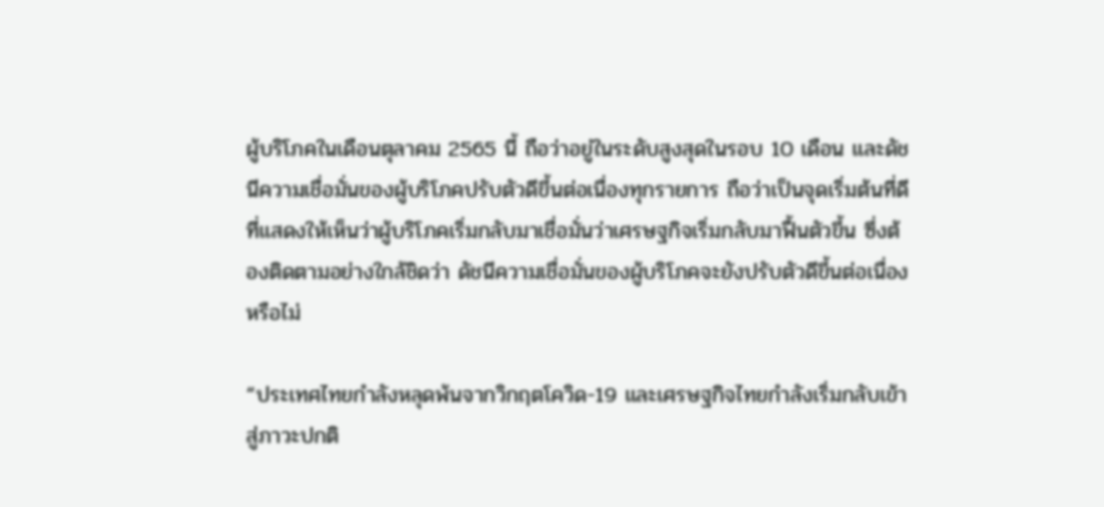ผู้บริโภคในเดือนตุลาคม 2565 นี้ ถือว่าอยู่ในระดับสูงสุดในรอบ 10 เดือน และดัชนีความเชื่อมั่นของผู้บริโภคปรับตัวดีขึ้นต่อเนื่องทุกรายการ ถือว่าเป็นจุดเริ่มต้นที่ดีที่แสดงให้เห็นว่าผู้บริโภคเริ่มกลับมาเชื่อมั่นว่าเศรษฐกิจเริ่มกลับมาฟื้นตัวขึ้น ซึ่งต้องติดตามอย่างใกล้ชิดว่า ดัชนีความเชื่อมั่นของผู้บริโภคจะยังปรับตัวดีขึ้นต่อเนื่องหรือไม่

“ประเทศไทยกำลังหลุดพ้นจากวิกฤตโควิด-19 และเศรษฐกิจไทยกำลังเริ่มกลับเข้าสู่ภาวะปกติ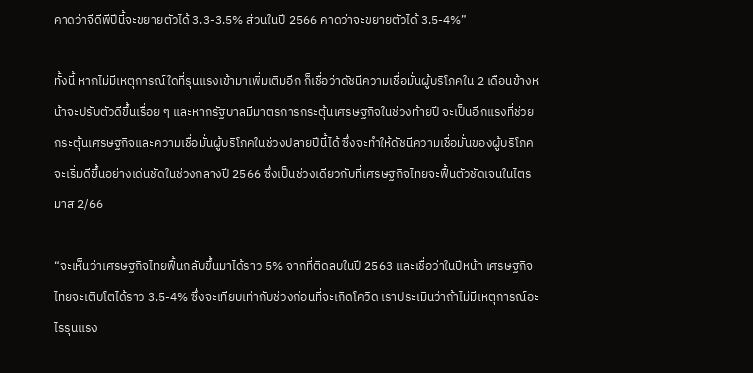คาดว่าจีดีพีปีนี้จะขยายตัวได้ 3.3-3.5% ส่วนในปี 2566 คาดว่าจะขยายตัวได้ 3.5-4%”

ทั้งนี้ หากไม่มีเหตุการณ์ใดที่รุนแรงเข้ามาเพิ่มเติมอีก ก็เชื่อว่าดัชนีความเชื่อมั่นผู้บริโภคใน 2 เดือนข้างหน้าจะปรับตัวดีขึ้นเรื่อย ๆ และหากรัฐบาลมีมาตรการกระตุ้นเศรษฐกิจในช่วงท้ายปี จะเป็นอีกแรงที่ช่วยกระตุ้นเศรษฐกิจและความเชื่อมั่นผู้บริโภคในช่วงปลายปีนี้ได้ ซึ่งจะทำให้ดัชนีความเชื่อมั่นของผู้บริโภคจะเริ่มดีขึ้นอย่างเด่นชัดในช่วงกลางปี 2566 ซึ่งเป็นช่วงเดียวกับที่เศรษฐกิจไทยจะฟื้นตัวชัดเจนในไตรมาส 2/66

“จะเห็นว่าเศรษฐกิจไทยฟื้นกลับขึ้นมาได้ราว 5% จากที่ติดลบในปี 2563 และเชื่อว่าในปีหน้า เศรษฐกิจไทยจะเติบโตได้ราว 3.5-4% ซึ่งจะเทียบเท่ากับช่วงก่อนที่จะเกิดโควิด เราประเมินว่าถ้าไม่มีเหตุการณ์อะไรรุนแรง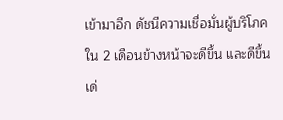เข้ามาอีก ดัชนีความเชื่อมั่นผู้บริโภคใน 2 เดือนข้างหน้าจะดีขึ้น และดีขึ้นเด่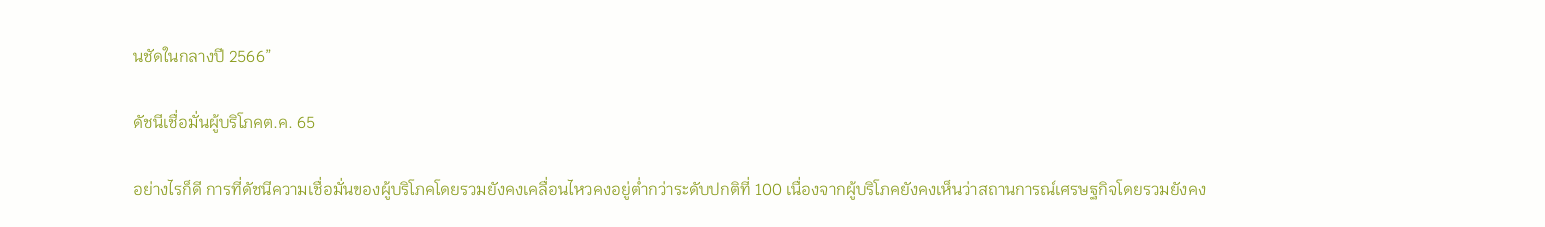นชัดในกลางปี 2566”

ดัชนีเชื่อมั่นผู้บริโภคต.ค. 65

อย่างไรก็ดี การที่ดัชนีความเชื่อมั่นของผู้บริโภคโดยรวมยังคงเคลื่อนไหวคงอยู่ต่ำกว่าระดับปกติที่ 100 เนื่องจากผู้บริโภคยังคงเห็นว่าสถานการณ์เศรษฐกิจโดยรวมยังคง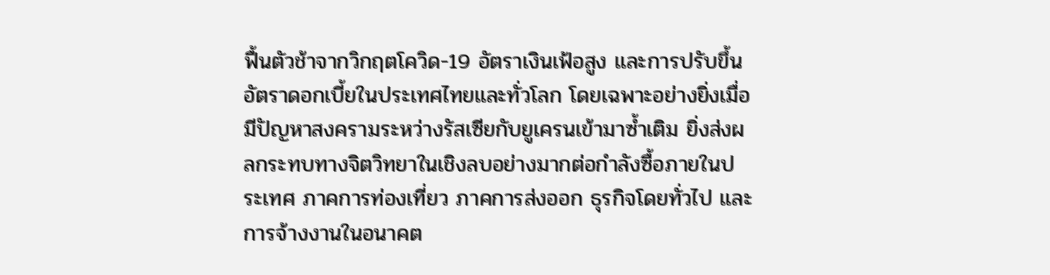ฟื้นตัวช้าจากวิกฤตโควิด-19 อัตราเงินเฟ้อสูง และการปรับขึ้นอัตราดอกเบี้ยในประเทศไทยและทั่วโลก โดยเฉพาะอย่างยิ่งเมื่อมีปัญหาสงครามระหว่างรัสเซียกับยูเครนเข้ามาซ้ำเติม ยิ่งส่งผลกระทบทางจิตวิทยาในเชิงลบอย่างมากต่อกำลังซื้อภายในประเทศ ภาคการท่องเที่ยว ภาคการส่งออก ธุรกิจโดยทั่วไป และการจ้างงานในอนาคต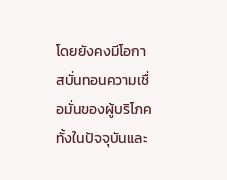โดยยังคงมีโอกาสบั่นทอนความเชื่อมั่นของผู้บริโภคทั้งในปัจจุบันและ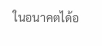ในอนาคตได้อ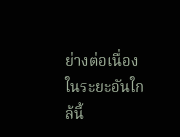ย่างต่อเนื่องในระยะอันใกล้นี้